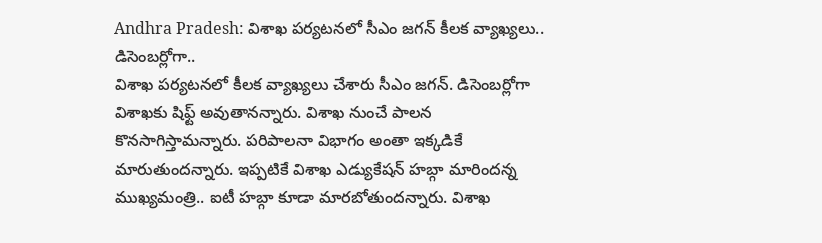Andhra Pradesh: విశాఖ పర్యటనలో సీఎం జగన్ కీలక వ్యాఖ్యలు.. డిసెంబర్లోగా..
విశాఖ పర్యటనలో కీలక వ్యాఖ్యలు చేశారు సీఎం జగన్. డిసెంబర్లోగా విశాఖకు షిఫ్ట్ అవుతానన్నారు. విశాఖ నుంచే పాలన కొనసాగిస్తామన్నారు. పరిపాలనా విభాగం అంతా ఇక్కడికే మారుతుందన్నారు. ఇప్పటికే విశాఖ ఎడ్యుకేషన్ హబ్గా మారిందన్న ముఖ్యమంత్రి.. ఐటీ హబ్గా కూడా మారబోతుందన్నారు. విశాఖ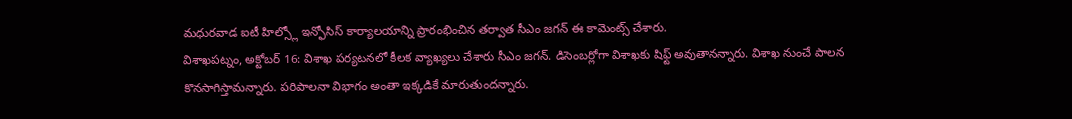మధురవాడ ఐటీ హిల్స్లో ఇన్ఫోసిస్ కార్యాలయాన్ని ప్రారంభించిన తర్వాత సీఎం జగన్ ఈ కామెంట్స్ చేశారు.
విశాఖపట్నం, అక్టోబర్ 16: విశాఖ పర్యటనలో కీలక వ్యాఖ్యలు చేశారు సీఎం జగన్. డిసెంబర్లోగా విశాఖకు షిఫ్ట్ అవుతానన్నారు. విశాఖ నుంచే పాలన కొనసాగిస్తామన్నారు. పరిపాలనా విభాగం అంతా ఇక్కడికే మారుతుందన్నారు.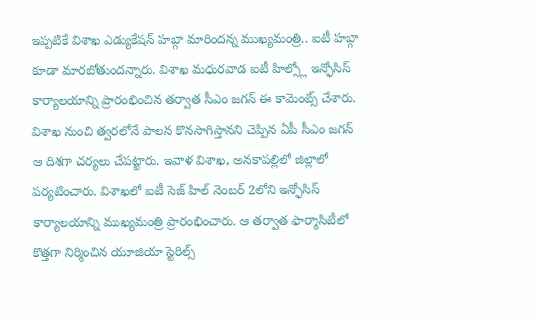ఇప్పటికే విశాఖ ఎడ్యుకేషన్ హబ్గా మారిందన్న ముఖ్యమంత్రి.. ఐటీ హబ్గా కూడా మారబోతుందన్నారు. విశాఖ మధురవాడ ఐటీ హిల్స్లో ఇన్ఫోసిస్ కార్యాలయాన్ని ప్రారంభించిన తర్వాత సీఎం జగన్ ఈ కామెంట్స్ చేశారు. విశాఖ నుంచి త్వరలోనే పాలన కొనసాగిస్తానని చెప్పిన ఏపీ సీఎం జగన్ ఆ దిశగా చర్యలు చేపట్టారు. ఇవాళ విశాఖ, అనకాపల్లిలో జిల్లాలో పర్యటించారు. విశాఖలో ఐటీ సెజ్ హిల్ నెంబర్ 2లోని ఇన్ఫోసిస్ కార్యాలయాన్ని ముఖ్యమంత్రి ప్రారంభించారు. ఆ తర్వాత ఫార్మాసిటీలో కొత్తగా నిర్మించిన యూజియా స్టెరిల్స్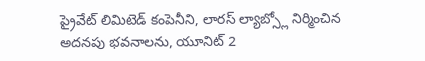ప్రైవేట్ లిమిటెడ్ కంపెనీని, లారస్ ల్యాబ్స్లో నిర్మించిన అదనపు భవనాలను, యూనిట్ 2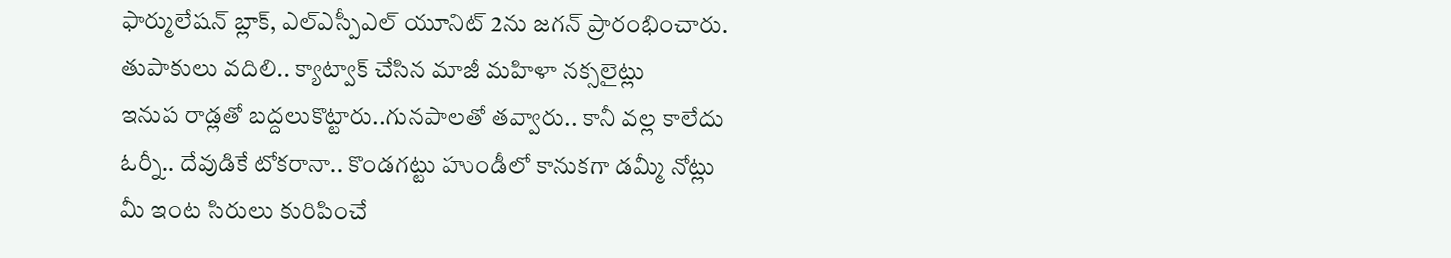ఫార్ములేషన్ బ్లాక్, ఎల్ఎస్పీఎల్ యూనిట్ 2ను జగన్ ప్రారంభించారు.
తుపాకులు వదిలి.. క్యాట్వాక్ చేసిన మాజీ మహిళా నక్సలైట్లు
ఇనుప రాడ్లతో బద్దలుకొట్టారు..గునపాలతో తవ్వారు.. కానీ వల్ల కాలేదు
ఓర్నీ.. దేవుడికే టోకరానా.. కొండగట్టు హుండీలో కానుకగా డమ్మీ నోట్లు
మీ ఇంట సిరులు కురిపించే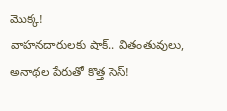మొక్క!
వాహనదారులకు షాక్.. వితంతువులు, అనాథల పేరుతో కొత్త సెస్!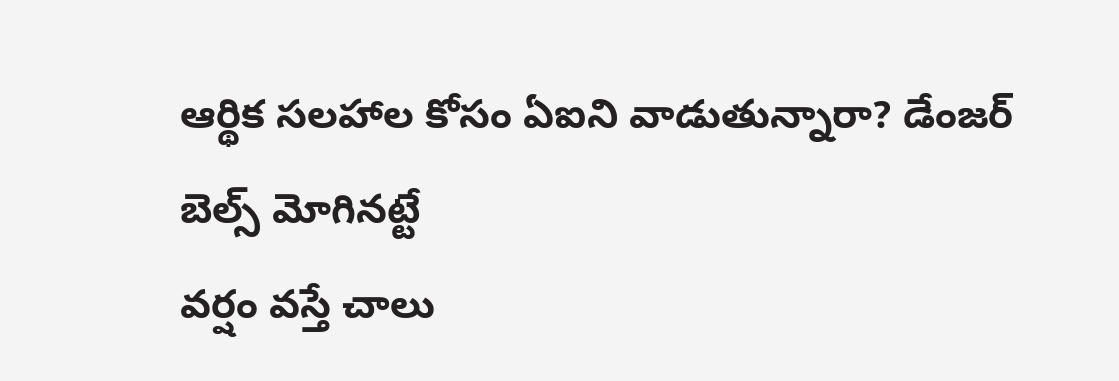ఆర్థిక సలహాల కోసం ఏఐని వాడుతున్నారా? డేంజర్ బెల్స్ మోగినట్టే
వర్షం వస్తే చాలు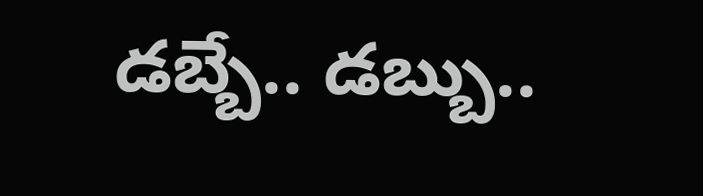డబ్బే.. డబ్బు..